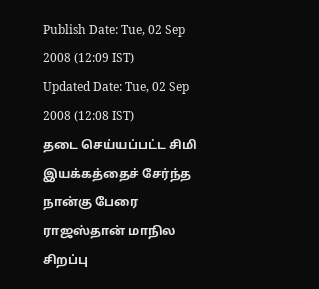Publish Date: Tue, 02 Sep 2008 (12:09 IST)
Updated Date: Tue, 02 Sep 2008 (12:08 IST)
தடை செய்யப்பட்ட சிமி இயக்கத்தைச் சேர்ந்த நான்கு பேரை ராஜஸ்தான் மாநில சிறப்பு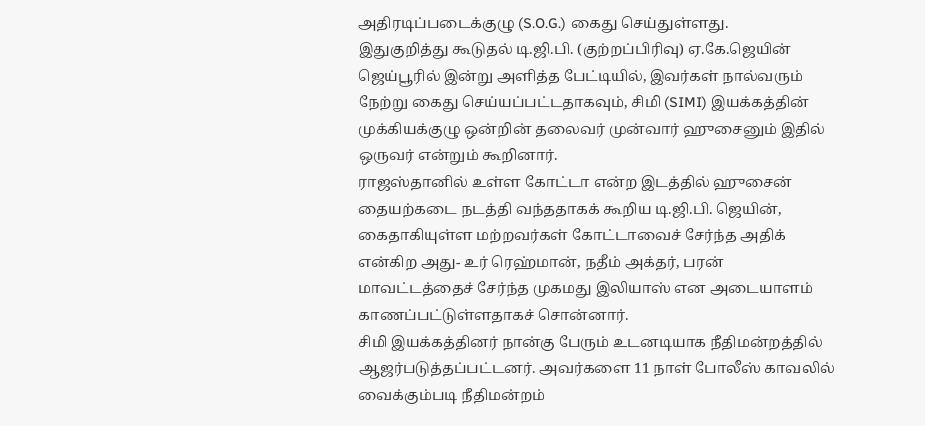அதிரடிப்படைக்குழு (S.O.G.) கைது செய்துள்ளது.
இதுகுறித்து கூடுதல் டி.ஜி.பி. (குற்றப்பிரிவு) ஏ.கே.ஜெயின் ஜெய்பூரில் இன்று அளித்த பேட்டியில், இவர்கள் நால்வரும் நேற்று கைது செய்யப்பட்டதாகவும், சிமி (SIMI) இயக்கத்தின் முக்கியக்குழு ஒன்றின் தலைவர் முன்வார் ஹுசைனும் இதில் ஒருவர் என்றும் கூறினார்.
ராஜஸ்தானில் உள்ள கோட்டா என்ற இடத்தில் ஹுசைன் தையற்கடை நடத்தி வந்ததாகக் கூறிய டி.ஜி.பி. ஜெயின், கைதாகியுள்ள மற்றவர்கள் கோட்டாவைச் சேர்ந்த அதிக் என்கிற அது- உர் ரெஹ்மான், நதீம் அக்தர், பரன் மாவட்டத்தைச் சேர்ந்த முகமது இலியாஸ் என அடையாளம் காணப்பட்டுள்ளதாகச் சொன்னார்.
சிமி இயக்கத்தினர் நான்கு பேரும் உடனடியாக நீதிமன்றத்தில் ஆஜர்படுத்தப்பட்டனர். அவர்களை 11 நாள் போலீஸ் காவலில் வைக்கும்படி நீதிமன்றம்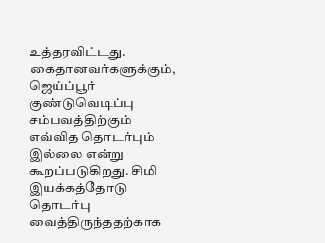உத்தரவிட்டது.
கைதானவர்களுக்கும், ஜெய்ப்பூர் குண்டுவெடிப்பு சம்பவத்திற்கும் எவ்வித தொடர்பும் இல்லை என்று கூறப்படுகிறது. சிமி இயக்கத்தோடு தொடர்பு வைத்திருந்ததற்காக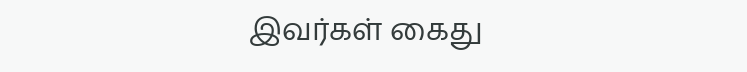இவர்கள் கைது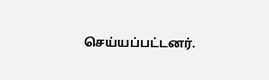செய்யப்பட்டனர்.